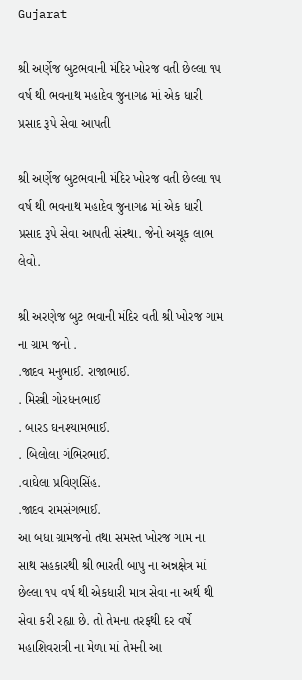Gujarat

શ્રી અર્ણેજ બુટભવાની મંદિર ખોરજ વતી છેલ્લા ૧૫ વર્ષ થી ભવનાથ મહાદેવ જુનાગઢ માં એક ધારી પ્રસાદ રૂપે સેવા આપતી

શ્રી અર્ણેજ બુટભવાની મંદિર ખોરજ વતી છેલ્લા ૧૫ વર્ષ થી ભવનાથ મહાદેવ જુનાગઢ માં એક ધારી પ્રસાદ રૂપે સેવા આપતી સંસ્થા. જેનો અચૂક લાભ લેવો.

શ્રી અરણેજ બુટ ભવાની મંદિર વતી શ્રી ખોરજ ગામ ના ગ્રામ જનો .
.જાદવ મનુભાઈ. રાજાભાઈ.
. મિસ્ત્રી ગોરધનભાઈ
. બારડ ઘનશ્યામભાઈ.
. બિલોલા ગંભિરભાઈ.
.વાઘેલા પ્રવિણસિંહ.
.જાદવ રામસંગભાઈ.
આ બધા ગ્રામજનો તથા સમસ્ત ખોરજ ગામ ના સાથ સહકારથી શ્રી ભારતી બાપુ ના અન્નક્ષેત્ર માં છેલ્લા ૧૫ વર્ષ થી એકધારી માત્ર સેવા ના અર્થ થી સેવા કરી રહ્યા છે. તો તેમના તરફથી દર વર્ષે મહાશિવરાત્રી ના મેળા માં તેમની આ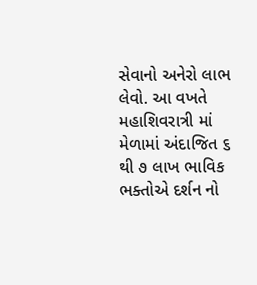સેવાનો અનેરો લાભ લેવો. આ વખતે મહાશિવરાત્રી માં મેળામાં અંદાજિત ૬ થી ૭ લાખ ભાવિક ભક્તોએ દર્શન નો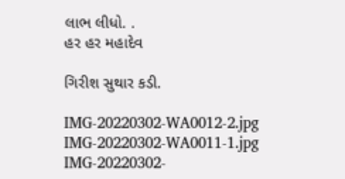લાભ લીધો. .
હર હર મહાદેવ

ગિરીશ સુથાર કડી.

IMG-20220302-WA0012-2.jpg IMG-20220302-WA0011-1.jpg IMG-20220302-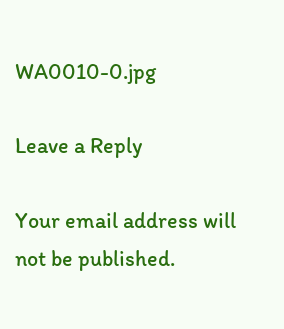WA0010-0.jpg

Leave a Reply

Your email address will not be published.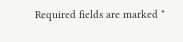Required fields are marked *